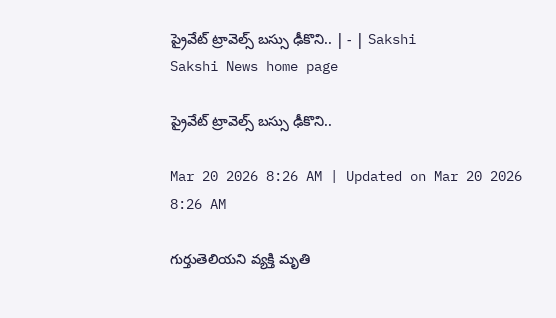ప్రైవేట్‌ ట్రావెల్స్‌ బస్సు ఢీకొని.. | - | Sakshi
Sakshi News home page

ప్రైవేట్‌ ట్రావెల్స్‌ బస్సు ఢీకొని..

Mar 20 2026 8:26 AM | Updated on Mar 20 2026 8:26 AM

గుర్తుతెలియని వ్యక్తి మృతి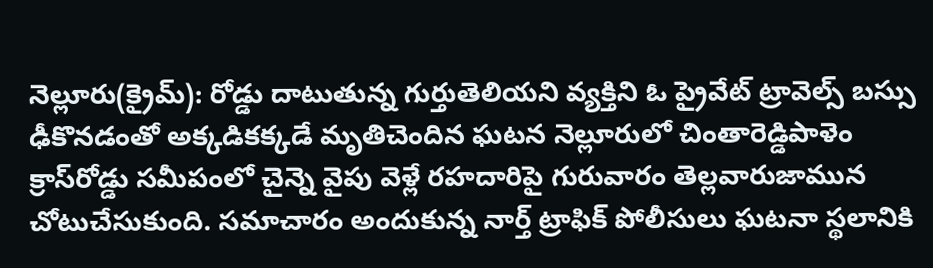నెల్లూరు(క్రైమ్‌): రోడ్డు దాటుతున్న గుర్తుతెలియని వ్యక్తిని ఓ ప్రైవేట్‌ ట్రావెల్స్‌ బస్సు ఢీకొనడంతో అక్కడికక్కడే మృతిచెందిన ఘటన నెల్లూరులో చింతారెడ్డిపాళెం క్రాస్‌రోడ్డు సమీపంలో చైన్నె వైపు వెళ్లే రహదారిపై గురువారం తెల్లవారుజామున చోటుచేసుకుంది. సమాచారం అందుకున్న నార్త్‌ ట్రాఫిక్‌ పోలీసులు ఘటనా స్థలానికి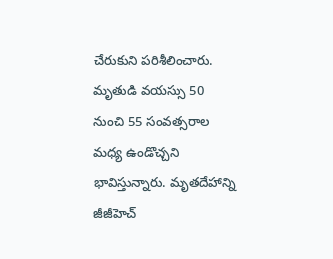చేరుకుని పరిశీలించారు. మృతుడి వయస్సు 50 నుంచి 55 సంవత్సరాల మధ్య ఉండొచ్చని భావిస్తున్నారు. మృతదేహాన్ని జీజీహెచ్‌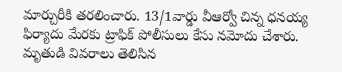మార్చురీకి తరలించారు. 13/1వార్డు వీఆర్వో చిన్న ధనయ్య ఫిర్యాదు మేరకు ట్రాఫిక్‌ పోలీసులు కేసు నమోదు చేశారు. మృతుడి వివరాలు తెలిసిన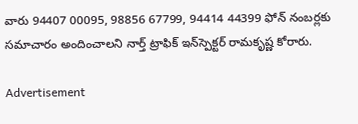వారు 94407 00095, 98856 67799, 94414 44399 ఫోన్‌ నంబర్లకు సమాచారం అందించాలని నార్త్‌ ట్రాఫిక్‌ ఇన్‌స్పెక్టర్‌ రామకృష్ణ కోరారు.

Advertisement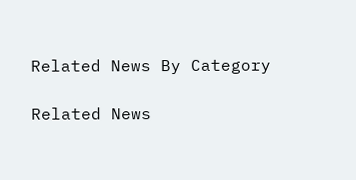Related News By Category

Related News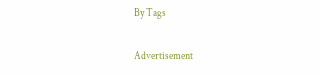By Tags

Advertisement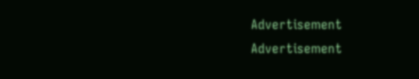Advertisement
Advertisement